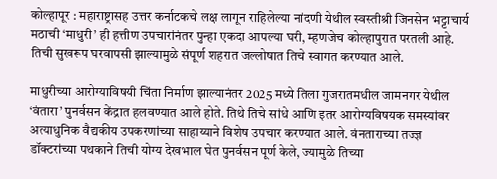कोल्हापूर : महाराष्ट्रासह उत्तर कर्नाटकचे लक्ष लागून राहिलेल्या नांदणी येथील स्वस्तीश्री जिनसेन भट्टाचार्य मठाची ‘माधुरी’ ही हत्तीण उपचारांनंतर पुन्हा एकदा आपल्या घरी, म्हणजेच कोल्हापुरात परतली आहे. तिची सुखरूप घरवापसी झाल्यामुळे संपूर्ण शहरात जल्लोषात तिचे स्वागत करण्यात आले.

माधुरीच्या आरोग्याविषयी चिंता निर्माण झाल्यानंतर 2025 मध्ये तिला गुजरातमधील जामनगर येथील ‘वंतारा’ पुनर्वसन केंद्रात हलवण्यात आले होते. तिथे तिचे सांधे आणि इतर आरोग्यविषयक समस्यांवर अत्याधुनिक वैद्यकीय उपकरणांच्या साहाय्याने विशेष उपचार करण्यात आले. वंनताराच्या तज्ज्ञ डॉक्टरांच्या पथकाने तिची योग्य देखभाल घेत पुनर्वसन पूर्ण केले, ज्यामुळे तिच्या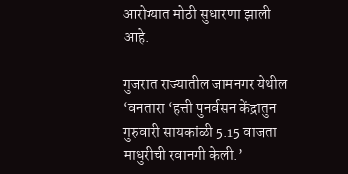आरोग्यात मोठी सुधारणा झाली आहे.

गुजरात राज्यातील जामनगर येथील ‘वनतारा ‘हत्ती पुनर्वसन केंद्रातुन गुरुवारी सायकांळी 5.15 वाजता माधुरीची रवानगी केली.’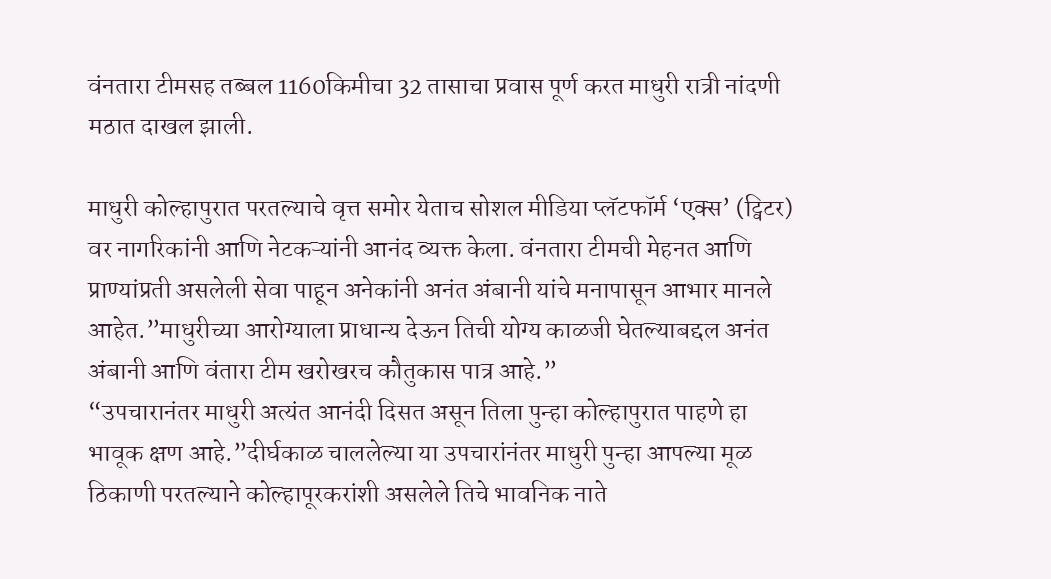वंनतारा टीमसह तब्बल 1160किमीचा 32 तासाचा प्रवास पूर्ण करत माधुरी रात्री नांदणी मठात दाखल झाली.

माधुरी कोल्हापुरात परतल्याचे वृत्त समोर येताच सोशल मीडिया प्लॅटफॉर्म ‘एक्स’ (ट्विटर) वर नागरिकांनी आणि नेटकऱ्यांनी आनंद व्यक्त केला. वंनतारा टीमची मेहनत आणि प्राण्यांप्रती असलेली सेवा पाहून अनेकांनी अनंत अंबानी यांचे मनापासून आभार मानले आहेत.”माधुरीच्या आरोग्याला प्राधान्य देऊन तिची योग्य काळजी घेतल्याबद्दल अनंत अंबानी आणि वंतारा टीम खरोखरच कौतुकास पात्र आहे.”
“उपचारानंतर माधुरी अत्यंत आनंदी दिसत असून तिला पुन्हा कोल्हापुरात पाहणे हा भावूक क्षण आहे.”दीर्घकाळ चाललेल्या या उपचारांनंतर माधुरी पुन्हा आपल्या मूळ ठिकाणी परतल्याने कोल्हापूरकरांशी असलेले तिचे भावनिक नाते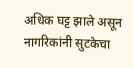अधिक घट्ट झाले असून नागरिकांनी सुटकेचा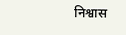निश्वास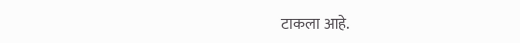टाकला आहे.